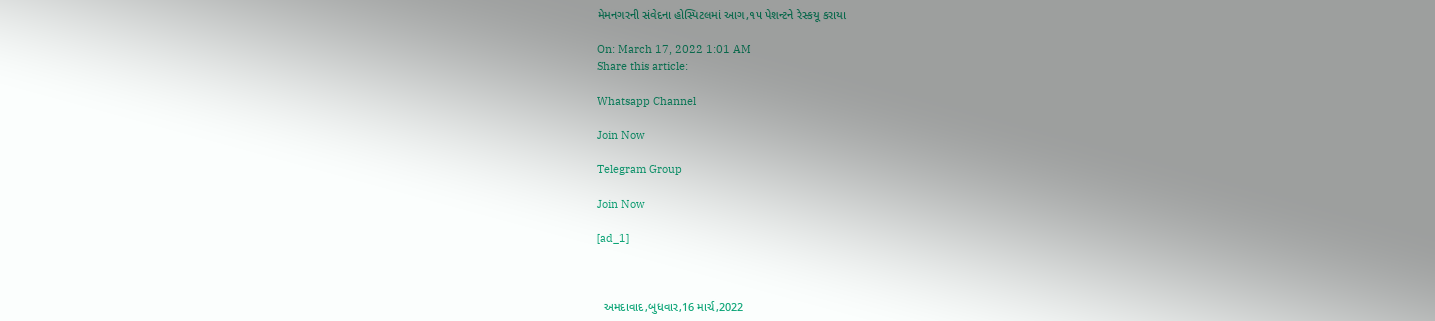મેમનગરની સંવેદના હોસ્પિટલમાં આગ,૧૫ પેશન્ટને રેસ્કયૂ કરાયા

On: March 17, 2022 1:01 AM
Share this article:

Whatsapp Channel

Join Now

Telegram Group

Join Now

[ad_1]



  અમદાવાદ,બુધવાર,16 માર્ચ,2022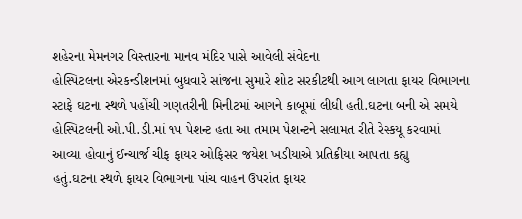શહેરના મેમનગર વિસ્તારના માનવ મંદિર પાસે આવેલી સંવેદના
હોસ્પિટલના એરકન્ડીશનમાં બુધવારે સાંજના સુમારે શોટ સરકીટથી આગ લાગતા ફાયર વિભાગના
સ્ટાફે ઘટના સ્થળે પહોંચી ગણતરીની મિનીટમાં આગને કાબૂમાં લીધી હતી.ઘટના બની એ સમયે
હોસ્પિટલની ઓ.પી.ડી.માં ૧૫ પેશન્ટ હતા આ તમામ પેશન્ટને સલામત રીતે રેસ્કયૂ કરવામાં
આવ્યા હોવાનું ઈન્ચાર્જ ચીફ ફાયર ઓફિસર જયેશ ખડીયાએ પ્રતિક્રીયા આપતા કહ્યુ
હતું.ઘટના સ્થળે ફાયર વિભાગના પાંચ વાહન ઉપરાંત ફાયર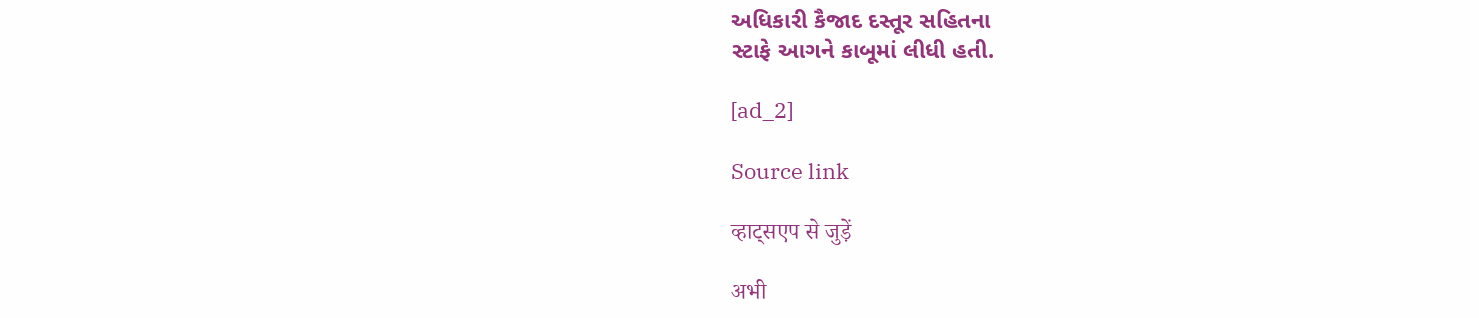અધિકારી કૈજાદ દસ્તૂર સહિતના
સ્ટાફે આગને કાબૂમાં લીધી હતી.

[ad_2]

Source link

व्हाट्सएप से जुड़ें

अभी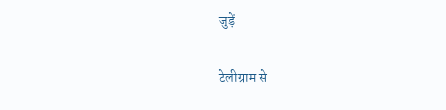जुड़ें

टेलीग्राम से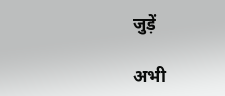जुड़ें

अभी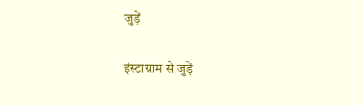जुड़ें

इंस्टाग्राम से जुड़ें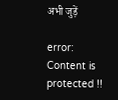अभी जुड़ें

error: Content is protected !!